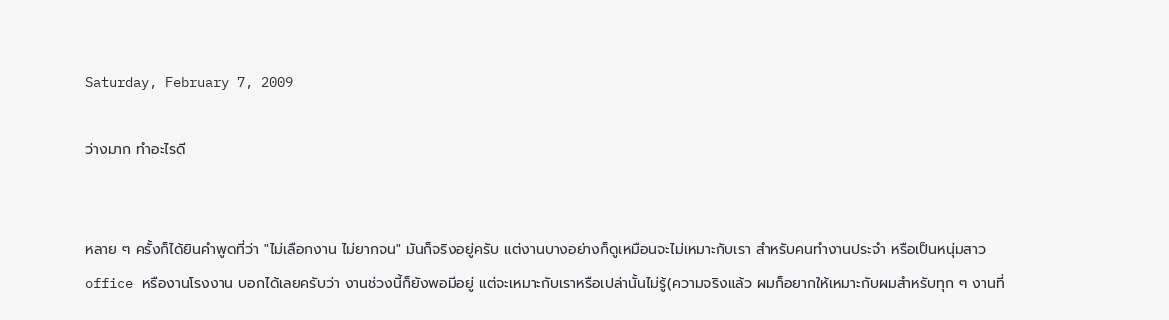Saturday, February 7, 2009

ว่างมาก ทำอะไรดี


หลาย ๆ ครั้งก็ได้ยินคำพูดที่ว่า "ไม่เลือกงาน ไม่ยากจน" มันก็จริงอยู่ครับ แต่งานบางอย่างก็ดูเหมือนจะไม่เหมาะกับเรา สำหรับคนทำงานประจำ หรือเป็นหนุ่มสาว office หรืองานโรงงาน บอกได้เลยครับว่า งานช่วงนี้ก็ยังพอมีอยู่ แต่จะเหมาะกับเราหรือเปล่านั้นไม่รู้(ความจริงแล้ว ผมก็อยากให้เหมาะกับผมสำหรับทุก ๆ งานที่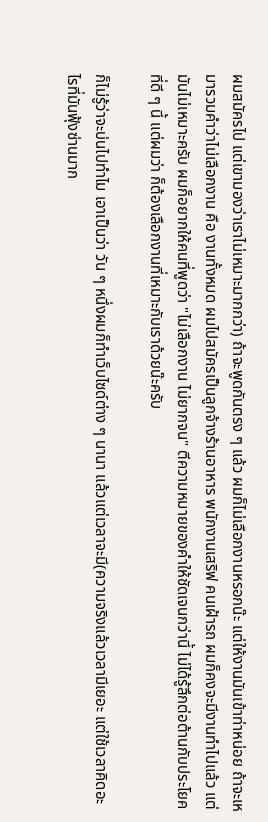ผมสมัครไป แต่เขามองว่าเราไม่เหมาะมากกว่า) ถ้าจะพูดกันตรง ๆ แล้ว ผมก็ไม่เลือกงานหรอกน๊ะ แต่ให้งานมันเข้าท่าหน่อย ถ้าจะเหมารวมคำว่าไม่เลือกงาน คือ งานทั้งหมด ผมไปสมัครเป็นลูกจ้างร้านอาหาร พนักงานเสริฟ คนเฝ้ารถ ผมก็คงจะมีงานทำไปแล้ว แต่มันไม่เหมาะครับ ผมก็อยากให้คนที่พูดว่า "ไม่เลือกงาน ไม่ยากจน" ตีความหมายของคำให้ชัดเจนกว่านี้ ไม่ได้รู้สึกต่อต้านกับประโยคที่ดี ๆ นี้ แต่ผมว่า ก็ต้องเลือกงานที่เหมาะกับเราด้วยน๊ะครับ

ก็ไม่รู้ว่าจะบ่นไปทำไม เอาเป็นว่า วัน ๆ หนึ่งผมก็ทำเว็บไซด์ต่าง ๆ นานา แล้วแต่เวลาจะมี(ความจริงแล้วเวลามีเยอะ แต่ใช้เวลาคิดอะไรที่มันฟุ้งซ่านมาก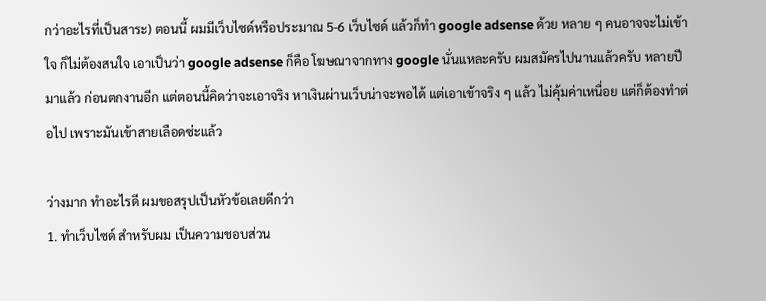กว่าอะไรที่เป็นสาระ) ตอนนี้ ผมมีเว็บไซด์หรือประมาณ 5-6 เว็บไซด์ แล้วก็ทำ google adsense ด้วย หลาย ๆ คนอาจจะไม่เข้าใจ ก็ไม่ต้องสนใจ เอาเป็นว่า google adsense ก็คือ โฆษณาจากทาง google นั่นแหละครับ ผมสมัครไปนานแล้วครับ หลายปีมาแล้ว ก่อนตกงานอีก แต่ตอนนี้คิดว่าจะเอาจริง หาเงินผ่านเว็บน่าจะพอได้ แต่เอาเข้าจริง ๆ แล้ว ไม่คุ้มค่าเหนื่อย แต่ก็ต้องทำต่อไป เพราะมันเข้าสายเลือดซ่ะแล้ว

ว่างมาก ทำอะไรดี ผมขอสรุปเป็นหัวข้อเลยดีกว่า
1. ทำเว็บไซด์ สำหรับผม เป็นความชอบส่วน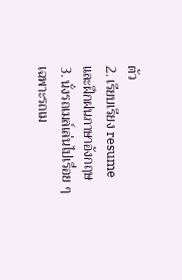ตัว
2. เรียบเรียง resume และฝึกฝนภาษาอังกฤษ
3. นั่งรถเมล์เล่นไปเรื่อย ๆ เฉพาะรถเม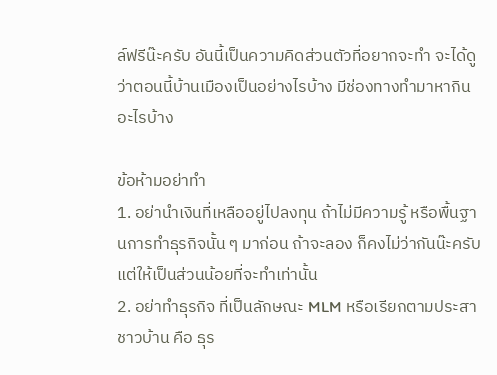ล์ฟรีน๊ะครับ อันนี้เป็นความคิดส่วนตัวที่อยากจะทำ จะได้ดูว่าตอนนี้บ้านเมืองเป็นอย่างไรบ้าง มีช่องทางทำมาหากินอะไรบ้าง

ข้อห้ามอย่าทำ
1. อย่านำเงินที่เหลืออยู่ไปลงทุน ถ้าไม่มีความรู้ หรือพื้นฐานการทำธุรกิจนั้น ๆ มาก่อน ถ้าจะลอง ก็คงไม่ว่ากันน๊ะครับ แต่ให้เป็นส่วนน้อยที่จะทำเท่านั้น
2. อย่าทำธุรกิจ ที่เป็นลักษณะ MLM หรือเรียกตามประสาชาวบ้าน คือ ธุร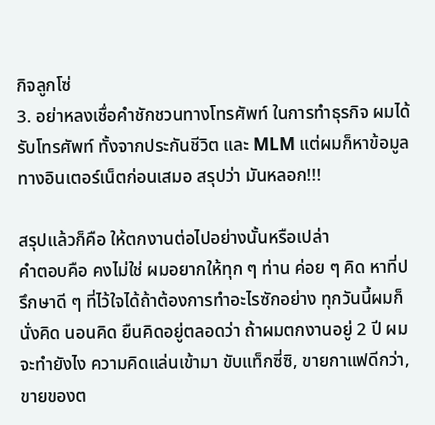กิจลูกโซ่
3. อย่าหลงเชื่อคำชักชวนทางโทรศัพท์ ในการทำธุรกิจ ผมได้รับโทรศัพท์ ทั้งจากประกันชีวิต และ MLM แต่ผมก็หาข้อมูลทางอินเตอร์เน็ตก่อนเสมอ สรุปว่า มันหลอก!!!

สรุปแล้วก็คือ ให้ตกงานต่อไปอย่างนั้นหรือเปล่า
คำตอบคือ คงไม่ใช่ ผมอยากให้ทุก ๆ ท่าน ค่อย ๆ คิด หาที่ปรึกษาดี ๆ ที่ไว้ใจได้ถ้าต้องการทำอะไรซักอย่าง ทุกวันนี้ผมก็นั่งคิด นอนคิด ยืนคิดอยู่ตลอดว่า ถ้าผมตกงานอยู่ 2 ปี ผมจะทำยังไง ความคิดแล่นเข้ามา ขับแท็กซี่ซิ, ขายกาแฟดีกว่า, ขายของต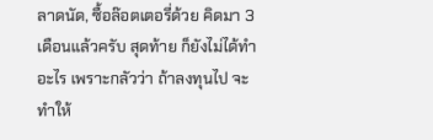ลาดนัด, ซื้อล๊อตเตอรี่ด้วย คิดมา 3 เดือนแล้วครับ สุดท้าย ก็ยังไม่ได้ทำอะไร เพราะกลัวว่า ถ้าลงทุนไป จะทำให้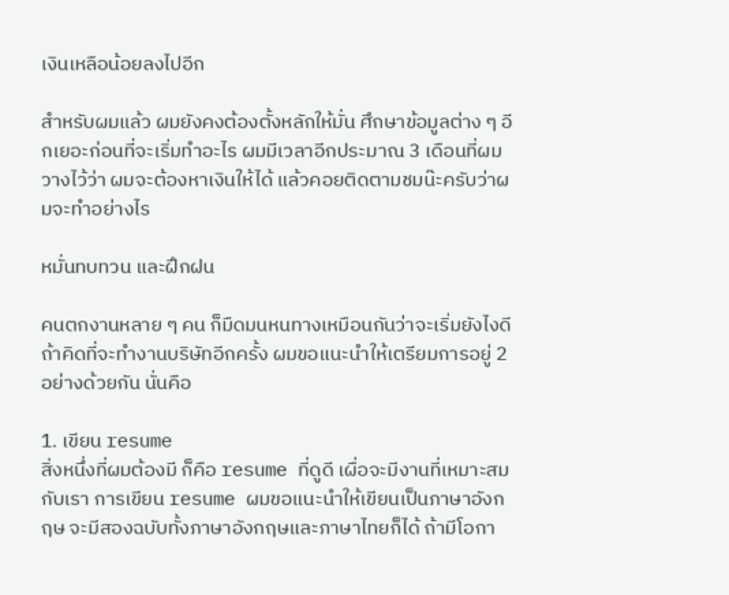เงินเหลือน้อยลงไปอีก

สำหรับผมแล้ว ผมยังคงต้องตั้งหลักให้มั่น ศึกษาข้อมูลต่าง ๆ อีกเยอะก่อนที่จะเริ่มทำอะไร ผมมีเวลาอีกประมาณ 3 เดือนที่ผมวางไว้ว่า ผมจะต้องหาเงินให้ได้ แล้วคอยติดตามชมน๊ะครับว่าผมจะทำอย่างไร

หมั่นทบทวน และฝึกฝน

คนตกงานหลาย ๆ คน ก็มืดมนหนทางเหมือนกันว่าจะเริ่มยังไงดี ถ้าคิดที่จะทำงานบริษัทอีกครั้ง ผมขอแนะนำให้เตรียมการอยู่ 2 อย่างด้วยกัน นั่นคือ

1. เขียน resume
สิ่งหนึ่งที่ผมต้องมี ก็คือ resume ที่ดูดี เผื่อจะมีงานที่เหมาะสมกับเรา การเขียน resume ผมขอแนะนำให้เขียนเป็นภาษาอังกฤษ จะมีสองฉบับทั้งภาษาอังกฤษและภาษาไทยก็ได้ ถ้ามีโอกา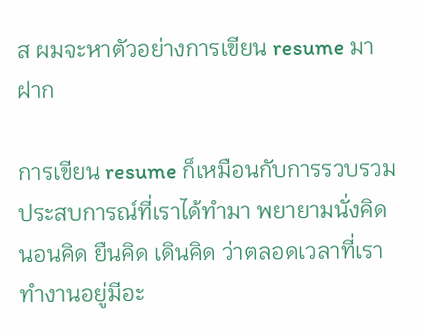ส ผมจะหาตัวอย่างการเขียน resume มาฝาก

การเขียน resume ก็เหมือนกับการรวบรวมประสบการณ์ที่เราได้ทำมา พยายามนั่งคิด นอนคิด ยืนคิด เดินคิด ว่าตลอดเวลาที่เราทำงานอยู่มีอะ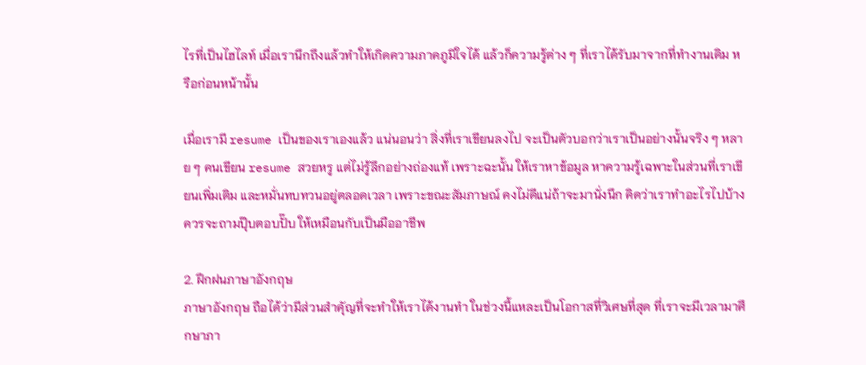ไรที่เป็นไฮไลท์ เมื่อเรานึกถึงแล้วทำให้เกิดความภาคภูมิใจได้ แล้วก็ความรู้ต่าง ๆ ที่เราได้รับมาจากที่ทำงานเดิม หรือก่อนหน้านั้น

เมื่อเรามี resume เป็นของเราเองแล้ว แน่นอนว่า สิ่งที่เราเขียนลงไป จะเป็นตัวบอกว่าเราเป็นอย่างนั้นจริง ๆ หลาย ๆ คนเขียน resume สวยหรู แต่ไม่รู้ลึกอย่างถ่องแท้ เพราะฉะนั้น ให้เราหาข้อมูล หาความรู้เฉพาะในส่วนที่เราเขียนเพิ่มเติม และหมั่นทบทวนอยู่ตลอดเวลา เพราะขณะสัมภาษณ์ คงไม่ดีแน่ถ้าจะมานั่งนึก คิดว่าเราทำอะไรไปบ้าง ควรจะถามปุ๊บตอบปั๊บ ให้เหมือนกับเป็นมืออาชีพ

2. ฝึกฝนภาษาอังกฤษ
ภาษาอังกฤษ ถือได้ว่ามีส่วนสำคัุญที่จะทำให้เราได้งานทำ ในช่วงนี้แหละเป็นโอกาสที่วิเศษที่สุด ที่เราจะมีเวลามาศึกษาภา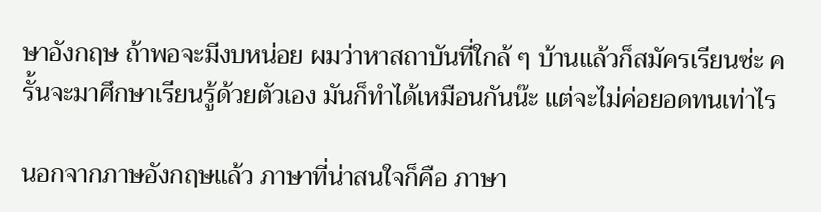ษาอังกฤษ ถ้าพอจะมีงบหน่อย ผมว่าหาสถาบันที่ใกล้ ๆ บ้านแล้วก็สมัครเรียนซ่ะ ครั้นจะมาศึกษาเรียนรู้ด้วยตัวเอง มันก็ทำได้เหมือนกันน๊ะ แต่จะไม่ค่อยอดทนเท่าไร

นอกจากภาษอังกฤษแล้ว ภาษาที่น่าสนใจก็คือ ภาษา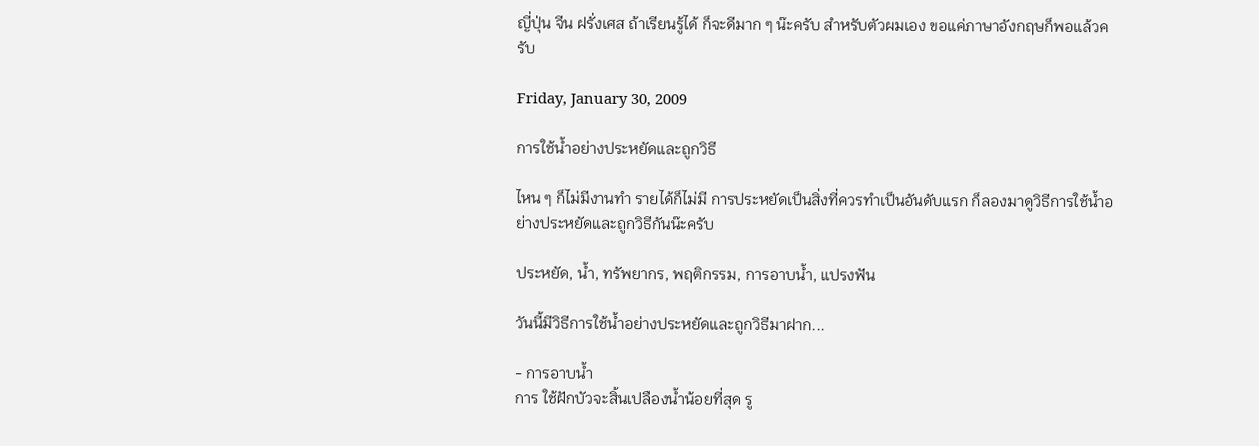ญี่ปุ่น จีน ฝรั่งเศส ถ้าเรียนรู้ได้ ก็จะดีมาก ๆ น๊ะครับ สำหรับตัวผมเอง ขอแค่ภาษาอังกฤษก็พอแล้วครับ

Friday, January 30, 2009

การใช้น้ำอย่างประหยัดและถูกวิธี

ไหน ๆ ก็ไม่มีงานทำ รายได้ก็ไม่มี การประหยัดเป็นสิ่งที่ควรทำเป็นอันดับแรก ก็ลองมาดูวิธีการใช้น้ำอย่างประหยัดและถูกวิธีกันน๊ะครับ

ประหยัด, น้ำ, ทรัพยากร, พฤติกรรม, การอาบน้ำ, แปรงฟัน

วันนี้มีวิธีการใช้น้ำอย่างประหยัดและถูกวิธีมาฝาก...

- การอาบน้ำ
การ ใช้ฝักบัวจะสิ้นเปลืองน้ำน้อยที่สุด รู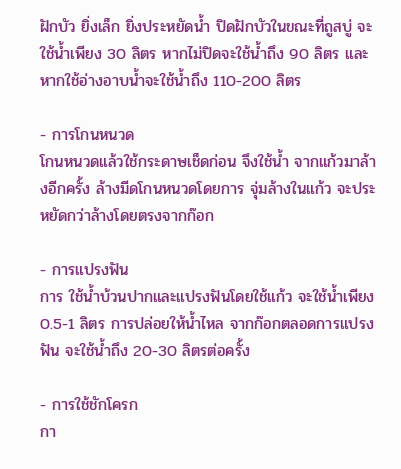ฝักบัว ยิ่งเล็ก ยิ่งประหยัดน้ำ ปิดฝักบัวในขณะที่ถูสบู่ จะใช้น้ำเพียง 30 ลิตร หากไม่ปิดจะใช้น้ำถึง 90 ลิตร และหากใช้อ่างอาบน้ำจะใช้น้ำถึง 110-200 ลิตร

- การโกนหนวด
โกนหนวดแล้วใช้กระดาษเช็ดก่อน จึงใช้น้ำ จากแก้วมาล้างอีกครั้ง ล้างมีดโกนหนวดโดยการ จุ่มล้างในแก้ว จะประหยัดกว่าล้างโดยตรงจากก๊อก

- การแปรงฟัน
การ ใช้น้ำบ้วนปากและแปรงฟันโดยใช้แก้ว จะใช้น้ำเพียง 0.5-1 ลิตร การปล่อยให้น้ำไหล จากก๊อกตลอดการแปรงฟัน จะใช้น้ำถึง 20-30 ลิตรต่อครั้ง

- การใช้ชักโครก
กา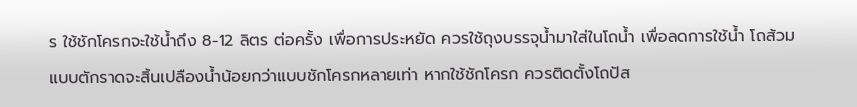ร ใช้ชักโครกจะใช้น้ำถึง 8-12 ลิตร ต่อครั้ง เพื่อการประหยัด ควรใช้ถุงบรรจุน้ำมาใส่ในโถน้ำ เพื่อลดการใช้น้ำ โถส้วมแบบตักราดจะสิ้นเปลืองน้ำน้อยกว่าแบบชักโครกหลายเท่า หากใช้ชักโครก ควรติดตั้งโถปัส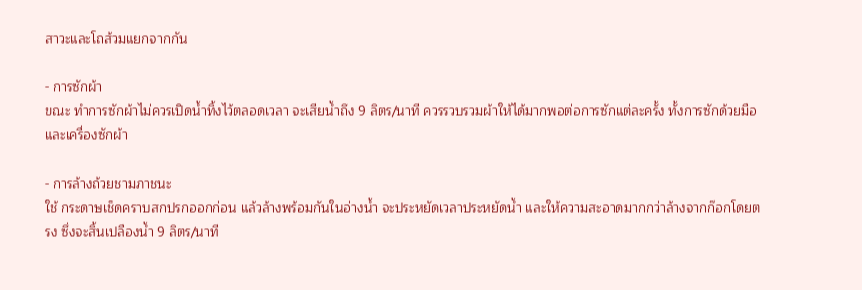สาวะและโถส้วมแยกจากกัน

- การซักผ้า
ขณะ ทำการซักผ้าไม่ควรเปิดน้ำทิ้งไว้ตลอดเวลา จะเสียน้ำถึง 9 ลิตร/นาที ควรรวบรวมผ้าให้ได้มากพอต่อการซักแต่ละครั้ง ทั้งการซักด้วยมือและเครื่องซักผ้า

- การล้างถ้วยชามภาชนะ
ใช้ กระดาษเช็ดคราบสกปรกออกก่อน แล้วล้างพร้อมกันในอ่างน้ำ จะประหยัดเวลาประหยัดน้ำ และให้ความสะอาดมากกว่าล้างจากก๊อกโดยตรง ซึ่งจะสิ้นเปลืองน้ำ 9 ลิตร/นาที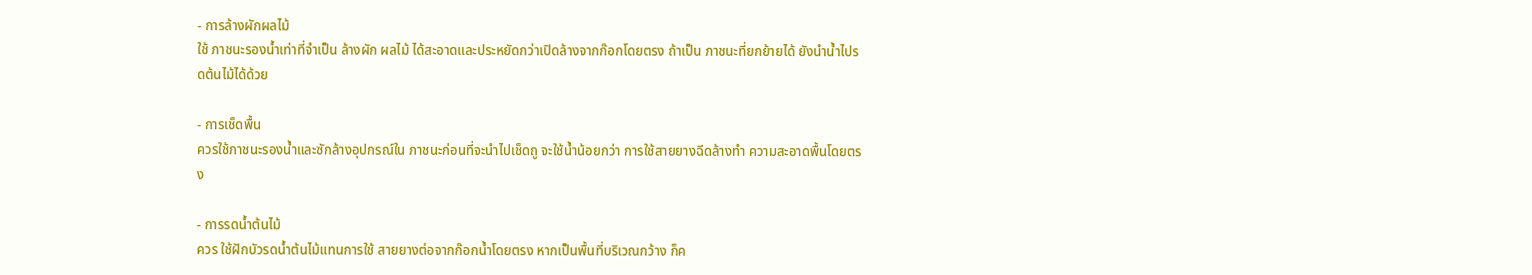- การล้างผักผลไม้
ใช้ ภาชนะรองน้ำเท่าที่จำเป็น ล้างผัก ผลไม้ ได้สะอาดและประหยัดกว่าเปิดล้างจากก๊อกโดยตรง ถ้าเป็น ภาชนะที่ยกย้ายได้ ยังนำน้ำไปรดต้นไม้ได้ด้วย

- การเช็ดพื้น
ควรใช้ภาชนะรองน้ำและซักล้างอุปกรณ์ใน ภาชนะก่อนที่จะนำไปเช็ดถู จะใช้น้ำน้อยกว่า การใช้สายยางฉีดล้างทำ ความสะอาดพื้นโดยตรง

- การรดน้ำต้นไม้
ควร ใช้ฝักบัวรดน้ำต้นไม้แทนการใช้ สายยางต่อจากก๊อกน้ำโดยตรง หากเป็นพื้นที่บริเวณกว้าง ก็ค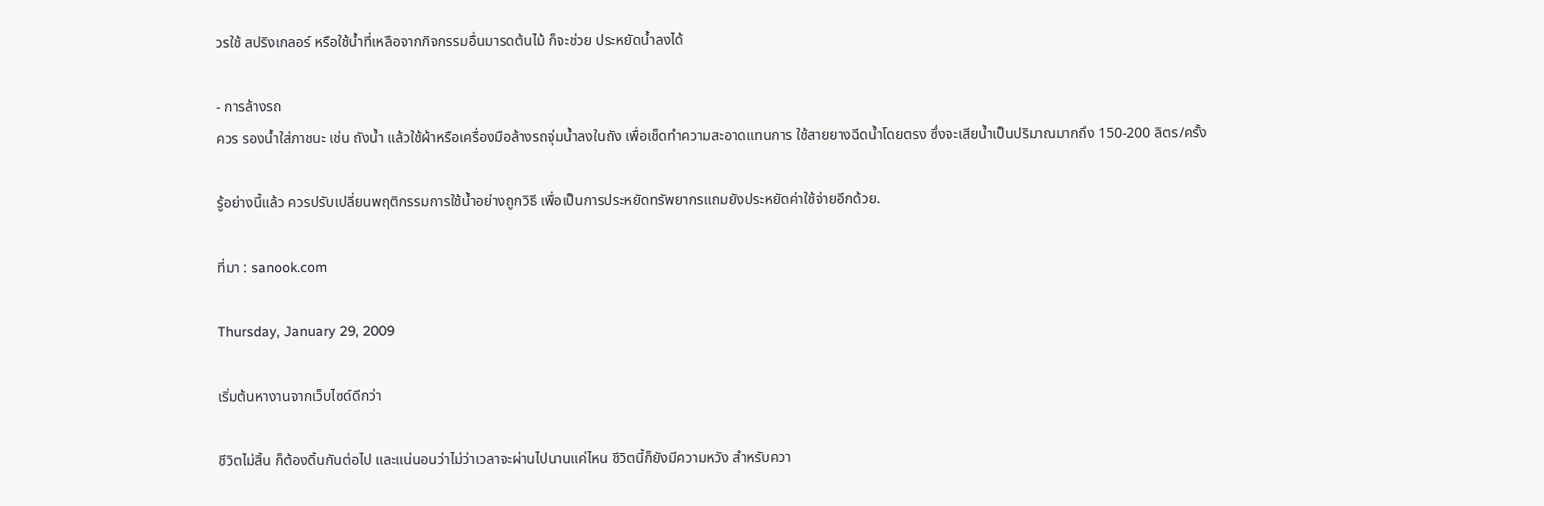วรใช้ สปริงเกลอร์ หรือใช้น้ำที่เหลือจากกิจกรรมอื่นมารดต้นไม้ ก็จะช่วย ประหยัดน้ำลงได้

- การล้างรถ
ควร รองน้ำใส่ภาชนะ เช่น ถังน้ำ แล้วใช้ผ้าหรือเครื่องมือล้างรถจุ่มน้ำลงในถัง เพื่อเช็ดทำความสะอาดแทนการ ใช้สายยางฉีดน้ำโดยตรง ซึ่งจะเสียน้ำเป็นปริมาณมากถึง 150-200 ลิตร/ครั้ง

รู้อย่างนี้แล้ว ควรปรับเปลี่ยนพฤติกรรมการใช้น้ำอย่างถูกวิธี เพื่อเป็นการประหยัดทรัพยากรแถมยังประหยัดค่าใช้จ่ายอีกด้วย.

ที่มา : sanook.com

Thursday, January 29, 2009

เริ่มต้นหางานจากเว็บไซด์ดีกว่า

ชีวิตไม่สิ้น ก็ต้องดิ้นกันต่อไป และแน่นอนว่าไม่ว่าเวลาจะผ่านไปนานแค่ไหน ชีวิตนี้ก็ยังมีความหวัง สำหรับควา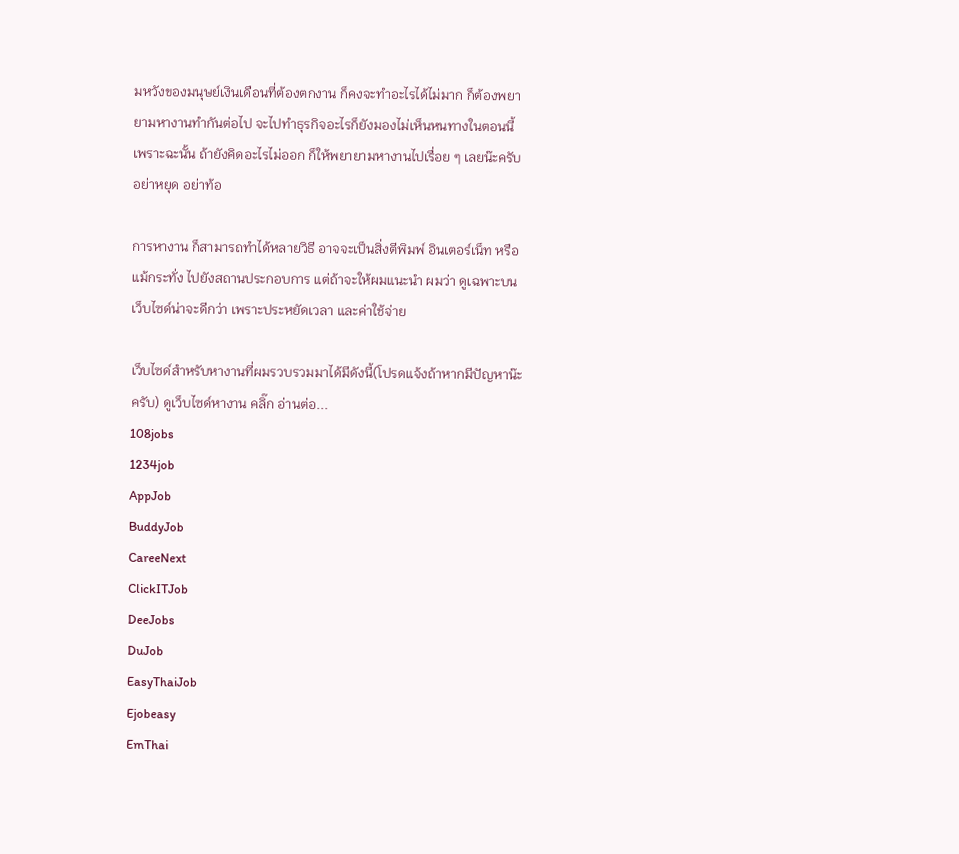มหวังของมนุษย์เงินเดือนที่ต้องตกงาน ก็คงจะทำอะไรได้ไม่มาก ก็ต้องพยายามหางานทำกันต่อไป จะไปทำธุรกิจอะไรก็ยังมองไม่เห็นหนทางในตอนนี้ เพราะฉะนั้น ถ้ายังคิดอะไรไม่ออก ก็ให้พยายามหางานไปเรื่อย ๆ เลยน๊ะครับ อย่าหยุด อย่าท้อ

การหางาน ก็สามารถทำได้หลายวิธี อาจจะเป็นสิ่งตีพิมพ์ อินเตอร์เน็ท หรือแม้กระทั่ง ไปยังสถานประกอบการ แต่ถ้าจะให้ผมแนะนำ ผมว่า ดูเฉพาะบนเว็บไซด์น่าจะดีกว่า เพราะประหยัดเวลา และค่าใช้จ่าย

เว็บไซด์สำหรับหางานที่ผมรวบรวมมาได้มีดังนี้(โปรดแจ้งถ้าหากมีปัญหาน๊ะครับ) ดูเว็บไซด์หางาน คลิ๊ก อ่านต่อ...
108jobs
1234job
AppJob
BuddyJob
CareeNext
ClickITJob
DeeJobs
DuJob
EasyThaiJob
Ejobeasy
EmThai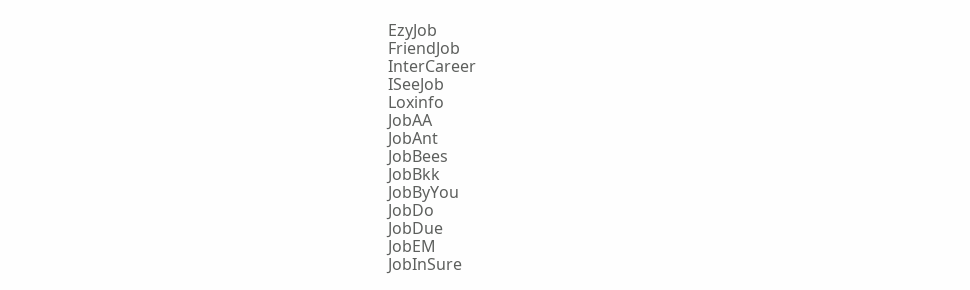EzyJob
FriendJob
InterCareer
ISeeJob
Loxinfo
JobAA
JobAnt
JobBees
JobBkk
JobByYou
JobDo
JobDue
JobEM
JobInSure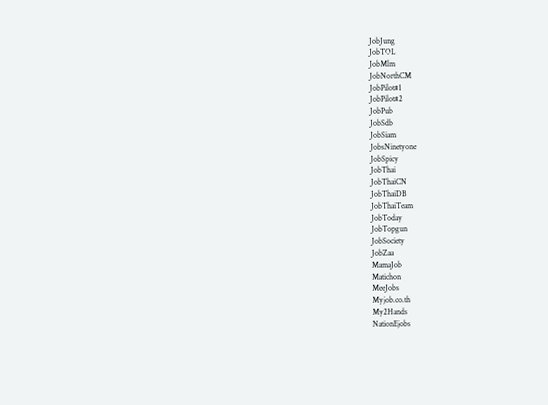JobJung
JobTOL
JobMlm
JobNorthCM
JobPilot#1
JobPilot#2
JobPub
JobSdb
JobSiam
JobsNinetyone
JobSpicy
JobThai
JobThaiCN
JobThaiDB
JobThaiTeam
JobToday
JobTopgun
JobSociety
JobZaa
MamaJob
Matichon
MeeJobs
Myjob.co.th
My2Hands
NationEjobs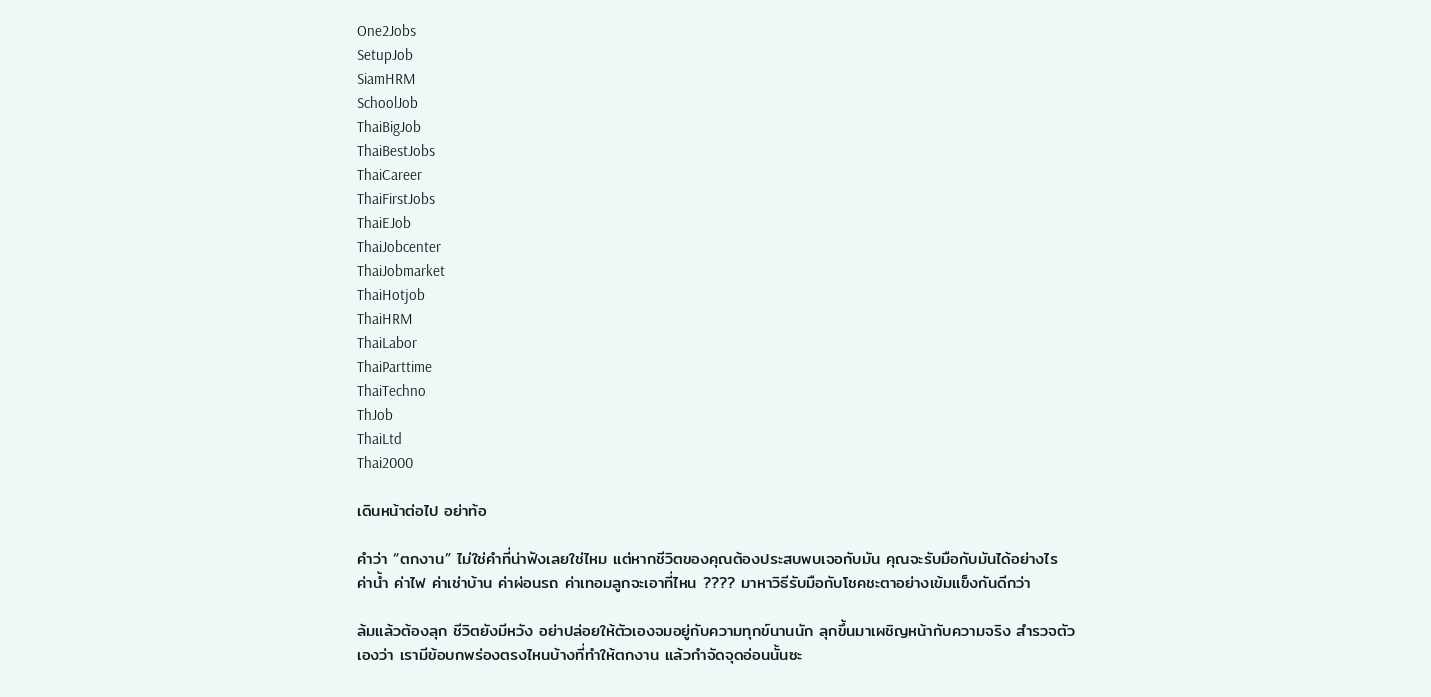One2Jobs
SetupJob
SiamHRM
SchoolJob
ThaiBigJob
ThaiBestJobs
ThaiCareer
ThaiFirstJobs
ThaiEJob
ThaiJobcenter
ThaiJobmarket
ThaiHotjob
ThaiHRM
ThaiLabor
ThaiParttime
ThaiTechno
ThJob
ThaiLtd
Thai2000

เดินหน้าต่อไป อย่าท้อ

คำว่า “ตกงาน” ไม่ใช่คำที่น่าฟังเลยใช่ไหม แต่หากชีวิตของคุณต้องประสบพบเจอกับมัน คุณจะรับมือกับมันได้อย่างไร ค่าน้ำ ค่าไฟ ค่าเช่าบ้าน ค่าผ่อนรถ ค่าเทอมลูกจะเอาที่ไหน ???? มาหาวิธีรับมือกับโชคชะตาอย่างเข้มแข็งกันดีกว่า

ล้มแล้วต้องลุก ชีวิตยังมีหวัง อย่าปล่อยให้ตัวเองจมอยู่กับความทุกข์นานนัก ลุกขึ้นมาเผชิญหน้ากับความจริง สำรวจตัวเองว่า เรามีข้อบกพร่องตรงไหนบ้างที่ทำให้ตกงาน แล้วกำจัดจุดอ่อนนั้นซะ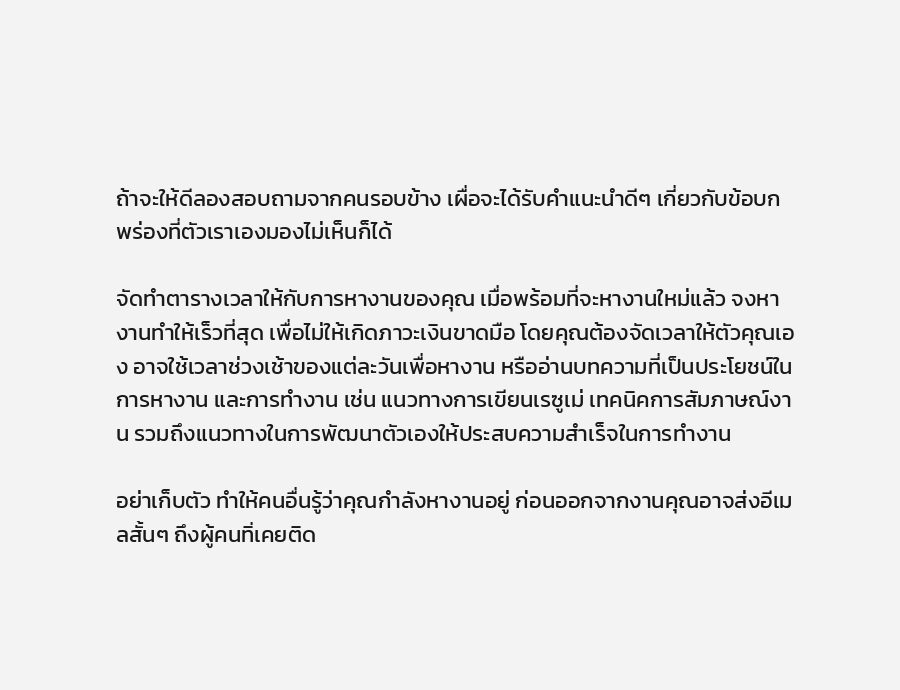ถ้าจะให้ดีลองสอบถามจากคนรอบข้าง เผื่อจะได้รับคำแนะนำดีๆ เกี่ยวกับข้อบกพร่องที่ตัวเราเองมองไม่เห็นก็ได้

จัดทำตารางเวลาให้กับการหางานของคุณ เมื่อพร้อมที่จะหางานใหม่แล้ว จงหางานทำให้เร็วที่สุด เพื่อไม่ให้เกิดภาวะเงินขาดมือ โดยคุณต้องจัดเวลาให้ตัวคุณเอง อาจใช้เวลาช่วงเช้าของแต่ละวันเพื่อหางาน หรืออ่านบทความที่เป็นประโยชน์ในการหางาน และการทำงาน เช่น แนวทางการเขียนเรซูเม่ เทคนิคการสัมภาษณ์งาน รวมถึงแนวทางในการพัฒนาตัวเองให้ประสบความสำเร็จในการทำงาน

อย่าเก็บตัว ทำให้คนอื่นรู้ว่าคุณกำลังหางานอยู่ ก่อนออกจากงานคุณอาจส่งอีเมลสั้นๆ ถึงผู้คนทิ่เคยติด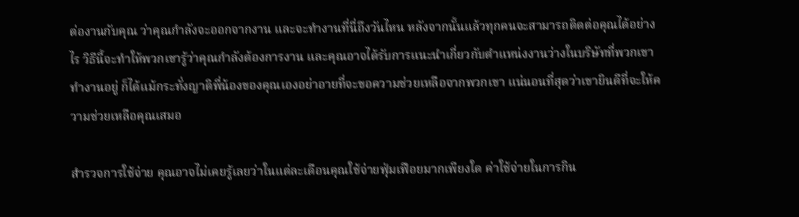ต่องานกับคุณ ว่าคุณกำลังจะออกจากงาน และจะทำงานที่นี่ถึงวันไหน หลังจากนั้นแล้วทุกคนจะสามารถติดต่อคุณได้อย่างไร วิธีนี้จะทำให้พวกเขารู้ว่าคุณกำลังต้องการงาน และคุณอาจได้รับการแนะนำเกี่ยวกับตำแหน่งงานว่างในบริษัทที่พวกเขาทำงานอยู่ ก็ได้แม้กระทั่งญาติพี่น้องของคุณเองอย่าอายที่จะขอความช่วยเหลือจากพวกเขา แน่นอนที่สุดว่าเขายินดีที่จะให้ความช่วยเหลือคุณเสมอ

สำรวจการใช้จ่าย คุณอาจไม่เคยรู้เลยว่าในแต่ละเดือนคุณใช้จ่ายฟุ่มเฟือยมากเพียงใด ค่าใช้จ่ายในการกิน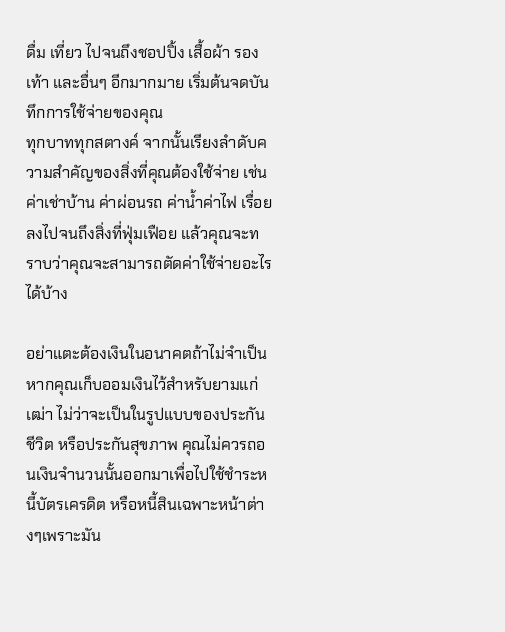ดื่ม เที่ยว ไปจนถึงชอปปิ้ง เสื้อผ้า รองเท้า และอื่นๆ อีกมากมาย เริ่มต้นจดบันทึกการใช้จ่ายของคุณ
ทุกบาททุกสตางค์ จากนั้นเรียงลำดับความสำคัญของสิ่งที่คุณต้องใช้จ่าย เช่น ค่าเช่าบ้าน ค่าผ่อนรถ ค่าน้ำค่าไฟ เรื่อยลงไปจนถึงสิ่งที่ฟุ่มเฟือย แล้วคุณจะทราบว่าคุณจะสามารถตัดค่าใช้จ่ายอะไรได้บ้าง

อย่าแตะต้องเงินในอนาคตถ้าไม่จำเป็น หากคุณเก็บออมเงินไว้สำหรับยามแก่เฒ่า ไม่ว่าจะเป็นในรูปแบบของประกันชีวิต หรือประกันสุขภาพ คุณไม่ควรถอนเงินจำนวนนั้นออกมาเพื่อไปใช้ชำระหนี้บัตรเครดิต หรือหนี้สินเฉพาะหน้าต่างๆเพราะมัน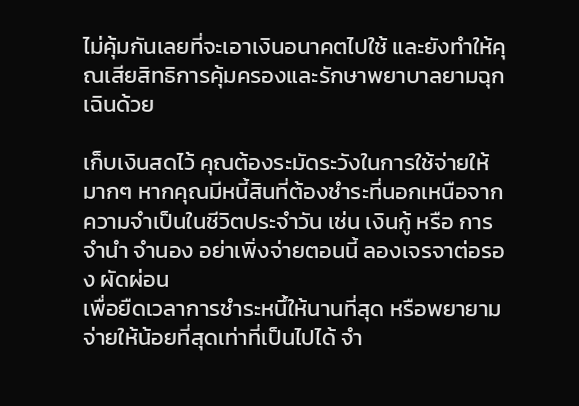ไม่คุ้มกันเลยที่จะเอาเงินอนาคตไปใช้ และยังทำให้คุณเสียสิทธิการคุ้มครองและรักษาพยาบาลยามฉุกเฉินด้วย

เก็บเงินสดไว้ คุณต้องระมัดระวังในการใช้จ่ายให้มากๆ หากคุณมีหนี้สินที่ต้องชำระที่นอกเหนือจากความจำเป็นในชีวิตประจำวัน เช่น เงินกู้ หรือ การจำนำ จำนอง อย่าเพิ่งจ่ายตอนนี้ ลองเจรจาต่อรอง ผัดผ่อน
เพื่อยืดเวลาการชำระหนึ้ให้นานที่สุด หรือพยายามจ่ายให้น้อยที่สุดเท่าที่เป็นไปได้ จำ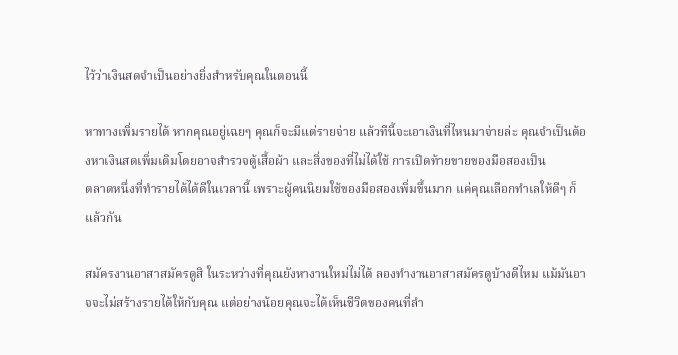ไว้ว่าเงินสดจำเป็นอย่างยิ่งสำหรับคุณในตอนนี้

หาทางเพิ่มรายได้ หากคุณอยู่เฉยๆ คุณก็จะมีแต่รายจ่าย แล้วทีนี้จะเอาเงินที่ไหนมาจ่ายล่ะ คุณจำเป็นต้องหาเงินสดเพิ่มเติมโดยอาจสำรวจตู้เสื้อผ้า และสิ่งของที่ไม่ได้ใช้ การเปิดท้ายขายของมือสองเป็น
ตลาดหนึ่งที่ทำรายได้ได้ดีในเวลานี้ เพราะผู้คนนิยมใช้ของมือสองเพิ่มขึ้นมาก แค่คุณเลือกทำเลให้ดีๆ ก็แล้วกัน

สมัครงานอาสาสมัครดูสิ ในระหว่างที่คุณยังหางานใหม่ไม่ได้ ลองทำงานอาสาสมัครดูบ้างดีไหม แม้มันอาจจะไม่สร้างรายได้ให้กับคุณ แต่อย่างน้อยคุณจะได้เห็นชีวิตของคนที่ลำ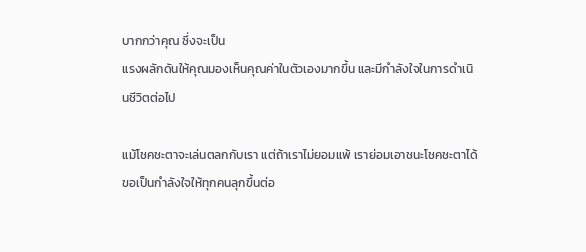บากกว่าคุณ ซึ่งจะเป็น
แรงผลักดันให้คุณมองเห็นคุณค่าในตัวเองมากขึ้น และมีกำลังใจในการดำเนินชีวิตต่อไป

แม้โชคชะตาจะเล่นตลกกับเรา แต่ถ้าเราไม่ยอมแพ้ เราย่อมเอาชนะโชคชะตาได้ ขอเป็นกำลังใจให้ทุกคนลุกขึ้นต่อ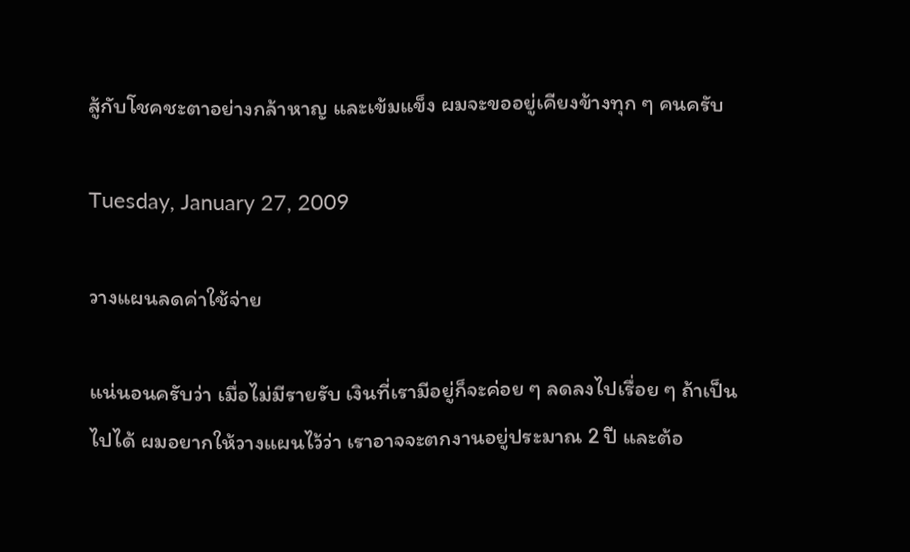สู้กับโชคชะตาอย่างกล้าหาญ และเข้มแข็ง ผมจะขออยู่เคียงข้างทุก ๆ คนครับ

Tuesday, January 27, 2009

วางแผนลดค่าใช้จ่าย

แน่นอนครับว่า เมื่อไม่มีรายรับ เงินที่เรามีอยู่ก็จะค่อย ๆ ลดลงไปเรื่อย ๆ ถ้าเป็นไปได้ ผมอยากให้วางแผนไว้ว่า เราอาจจะตกงานอยู่ประมาณ 2 ปี และต้อ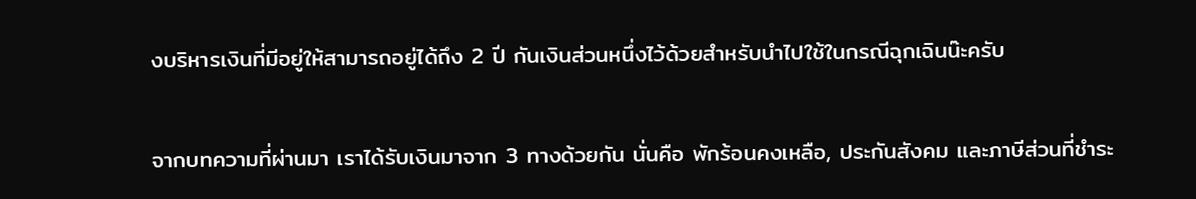งบริหารเงินที่มีอยู่ให้สามารถอยู่ได้ถึง 2 ปี กันเงินส่วนหนึ่งไว้ด้วยสำหรับนำไปใช้ในกรณีฉุกเฉินน๊ะครับ

จากบทความที่ผ่านมา เราได้รับเงินมาจาก 3 ทางด้วยกัน นั่นคือ พักร้อนคงเหลือ, ประกันสังคม และภาษีส่วนที่ชำระ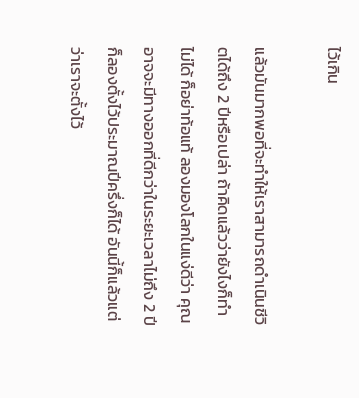ไว้เกิน

แล้วมันมากพอที่จะทำให้เราสามารถดำเนินชีวิตได้ถึง 2 ปีหรือเปล่า ถ้าคิดแล้วว่ายังไงก็ทำไม่ได้ ก็อย่าท้อแท้ ลองมองโลกในแง่ดีว่า คุณอาจจะมีทางออกที่ดีกว่าในระยะเวลาไม่ถึง 2 ปี ก็ลองตั้งไว้ประมาณปีครึ่งก็ได้ อันนี้ก็แล้วแต่ว่าเราจะตั้งไว้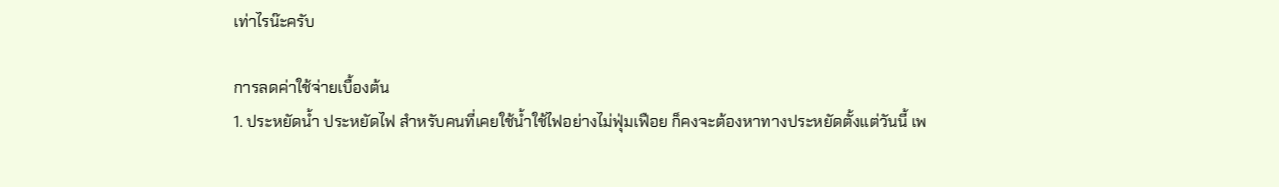เท่าไรน๊ะครับ

การลดค่าใช้จ่ายเบื้องต้น
1. ประหยัดน้ำ ประหยัดไฟ สำหรับคนที่เคยใช้น้ำใช้ไฟอย่างไม่ฟุ่มเฟือย ก็คงจะต้องหาทางประหยัดตั้งแต่วันนี้ เพ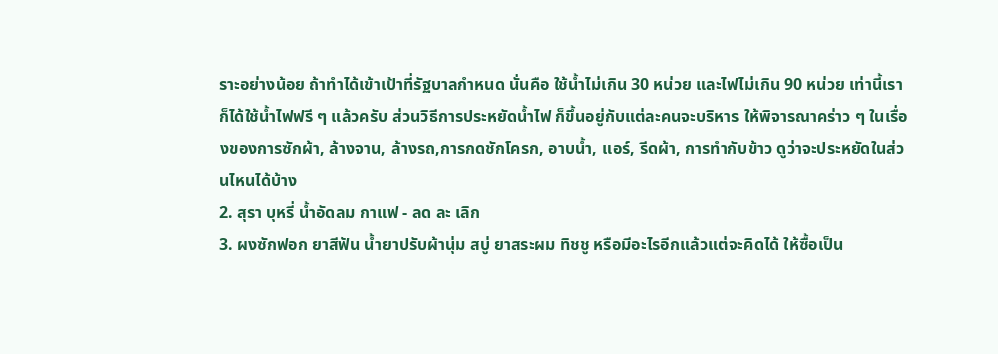ราะอย่างน้อย ถ้าทำได้เข้าเป้าที่รัฐบาลกำหนด นั่นคือ ใช้น้ำไม่เกิน 30 หน่วย และไฟไม่เกิน 90 หน่วย เท่านี้เราก็ได้ใช้น้ำไฟฟรี ๆ แล้วครับ ส่วนวิธีการประหยัดน้ำไฟ ก็ขึ้นอยู่กับแต่ละคนจะบริหาร ให้พิจารณาคร่าว ๆ ในเรื่องของการซักผ้า, ล้างจาน, ล้างรถ,การกดชักโครก, อาบน้ำ, แอร์, รีดผ้า, การทำกับข้าว ดูว่าจะประหยัดในส่วนไหนได้บ้าง
2. สุรา บุหรี่ น้ำอัดลม กาแฟ - ลด ละ เลิก
3. ผงซักฟอก ยาสีฟัน น้ำยาปรับผ้านุ่ม สบู่ ยาสระผม ทิชชู หรือมีอะไรอีกแล้วแต่จะคิดได้ ให้ซื้อเป็น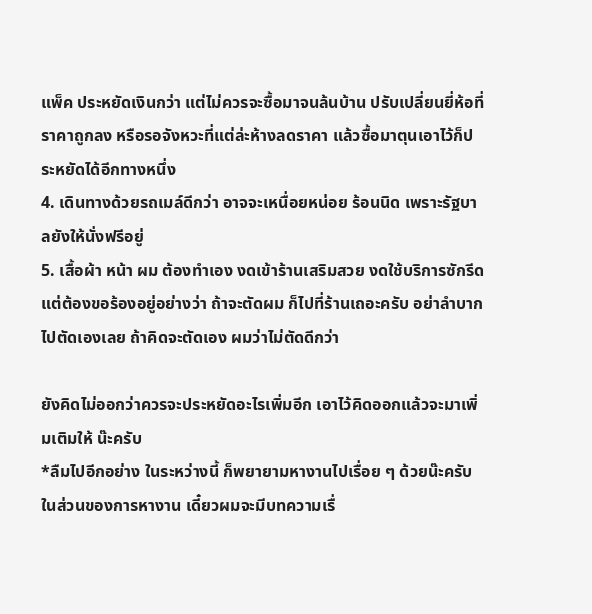แพ็ค ประหยัดเงินกว่า แต่ไม่ควรจะซื้อมาจนล้นบ้าน ปรับเปลี่ยนยี่ห้อที่ราคาถูกลง หรือรอจังหวะที่แต่ล่ะห้างลดราคา แล้วซื้อมาตุนเอาไว้ก็ประหยัดได้อีกทางหนึ่ง
4. เดินทางด้วยรถเมล์ดีกว่า อาจจะเหนื่อยหน่อย ร้อนนิด เพราะรัฐบาลยังให้นั่งฟรีอยู่
5. เสื้อผ้า หน้า ผม ต้องทำเอง งดเข้าร้านเสริมสวย งดใช้บริการซักรีด แต่ต้องขอร้องอยู่อย่างว่า ถ้าจะตัดผม ก็ไปที่ร้านเถอะครับ อย่าลำบากไปตัดเองเลย ถ้าคิดจะตัดเอง ผมว่าไม่ตัดดีกว่า

ยังคิดไม่ออกว่าควรจะประหยัดอะไรเพิ่มอีก เอาไว้คิดออกแล้วจะมาเพิ่มเติมให้ น๊ะครับ
*ลืมไปอีกอย่าง ในระหว่างนี้ ก็พยายามหางานไปเรื่อย ๆ ด้วยน๊ะครับ ในส่วนของการหางาน เดี๋ยวผมจะมีบทความเรื่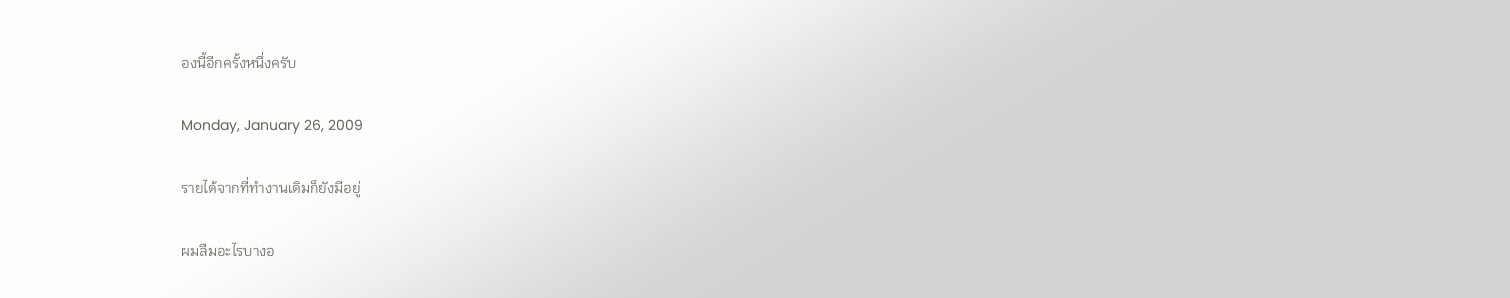องนี้อีกครั้งหนึ่งครับ

Monday, January 26, 2009

รายได้จากที่ทำงานเดิมก็ยังมีอยู่

ผมลืมอะไรบางอ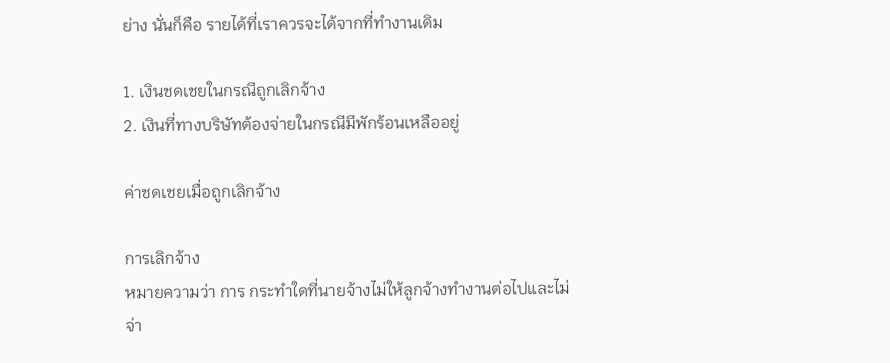ย่าง นั่นก็คือ รายได้ที่เราควรจะได้จากที่ทำงานเดิม

1. เงินชดเชยในกรณีถูกเลิกจ้าง
2. เงินที่ทางบริษัทต้องจ่ายในกรณีมีพักร้อนเหลืออยู่

ค่าชดเชยเมื่อถูกเลิกจ้าง

การเลิกจ้าง
หมายความว่า การ กระทำใดที่นายจ้างไม่ให้ลูกจ้างทำงานต่อไปและไม่จ่า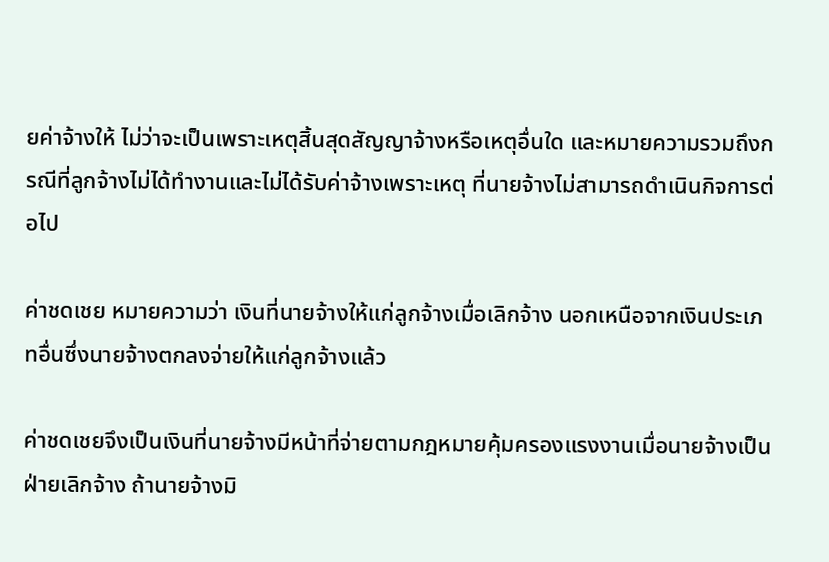ยค่าจ้างให้ ไม่ว่าจะเป็นเพราะเหตุสิ้นสุดสัญญาจ้างหรือเหตุอื่นใด และหมายความรวมถึงกรณีที่ลูกจ้างไม่ได้ทำงานและไม่ได้รับค่าจ้างเพราะเหตุ ที่นายจ้างไม่สามารถดำเนินกิจการต่อไป

ค่าชดเชย หมายความว่า เงินที่นายจ้างให้แก่ลูกจ้างเมื่อเลิกจ้าง นอกเหนือจากเงินประเภทอื่นซึ่งนายจ้างตกลงจ่ายให้แก่ลูกจ้างแล้ว

ค่าชดเชยจึงเป็นเงินที่นายจ้างมีหน้าที่จ่ายตามกฎหมายคุ้มครองแรงงานเมื่อนายจ้างเป็นฝ่ายเลิกจ้าง ถ้านายจ้างมิ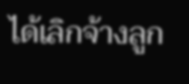ได้เลิกจ้างลูก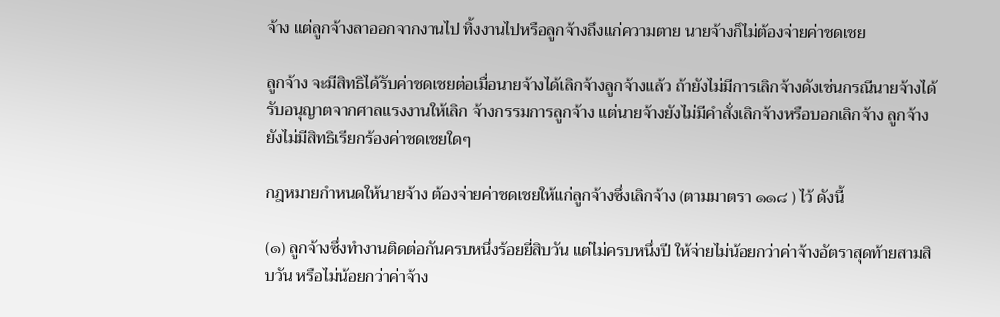จ้าง แต่ลูกจ้างลาออกจากงานไป ทิ้งงานไปหรือลูกจ้างถึงแก่ความตาย นายจ้างก็ไม่ต้องจ่ายค่าชดเชย

ลูกจ้าง จะมีสิทธิได้รับค่าชดเชยต่อเมื่อนายจ้างได้เลิกจ้างลูกจ้างแล้ว ถ้ายังไม่มีการเลิกจ้างดังเช่นกรณีนายจ้างได้รับอนุญาตจากศาลแรงงานให้เลิก จ้างกรรมการลูกจ้าง แต่นายจ้างยังไม่มีคำสั่งเลิกจ้างหรือบอกเลิกจ้าง ลูกจ้างยังไม่มีสิทธิเรียกร้องค่าชดเชยใดๆ

กฎหมายกำหนดให้นายจ้าง ต้องจ่ายค่าชดเชยให้แก่ลูกจ้างซึ่งเลิกจ้าง (ตามมาตรา ๑๑๘ ) ไว้ ดังนี้

(๑) ลูกจ้างซึ่งทำงานติดต่อกันครบหนึ่งร้อยยี่สิบวัน แต่ไม่ครบหนึ่งปี ให้จ่ายไม่น้อยกว่าค่าจ้างอัตราสุดท้ายสามสิบวัน หรือไม่น้อยกว่าค่าจ้าง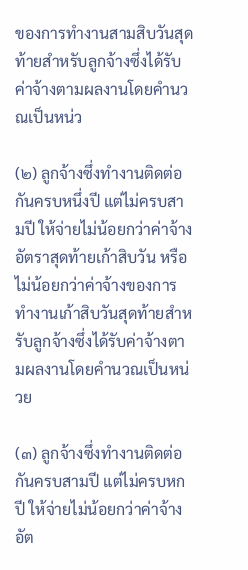ของการทำงานสามสิบวันสุดท้ายสำหรับลูกจ้างซึ่งได้รับค่าจ้างตามผลงานโดยคำนวณเป็นหน่ว

(๒) ลูกจ้างซึ่งทำงานติดต่อกันครบหนึ่งปี แต่ไม่ครบสามปี ให้จ่ายไม่น้อยกว่าค่าจ้างอัตราสุดท้ายเก้าสิบวัน หรือไม่น้อยกว่าค่าจ้างของการทำงานเก้าสิบวันสุดท้ายสำหรับลูกจ้างซึ่งได้รับค่าจ้างตามผลงานโดยคำนวณเป็นหน่วย

(๓) ลูกจ้างซึ่งทำงานติดต่อกันครบสามปี แต่ไม่ครบหกปี ให้จ่ายไม่น้อยกว่าค่าจ้างอัต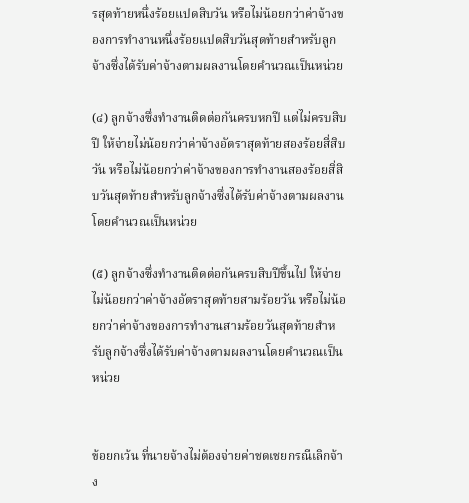รสุดท้ายหนึ่งร้อยแปดสิบวัน หรือไม่น้อยกว่าค่าจ้างของการทำงานหนึ่งร้อยแปดสิบวันสุดท้ายสำหรับลูกจ้างซึ่งได้รับค่าจ้างตามผลงานโดยคำนวณเป็นหน่วย

(๔) ลูกจ้างซึ่งทำงานติดต่อกันครบหกปี แต่ไม่ครบสิบปี ให้จ่ายไม่น้อยกว่าค่าจ้างอัตราสุดท้ายสองร้อยสี่สิบวัน หรือไม่น้อยกว่าค่าจ้างของการทำงานสองร้อยสิ่สิบวันสุดท้ายสำหรับลูกจ้างซึ่งได้รับค่าจ้างตามผลงานโดยคำนวณเป็นหน่วย

(๕) ลูกจ้างซึ่งทำงานติดต่อกันครบสิบปีขึ้นไป ให้จ่ายไม่น้อยกว่าค่าจ้างอัตราสุดท้ายสามร้อยวัน หรือไม่น้อยกว่าค่าจ้างของการทำงานสามร้อยวันสุดท้ายสำหรับลูกจ้างซึ่งได้รับค่าจ้างตามผลงานโดยคำนวณเป็นหน่วย


ข้อยกเว้น ที่นายจ้างไม่ต้องจ่ายค่าชดเชยกรณีเลิกจ้าง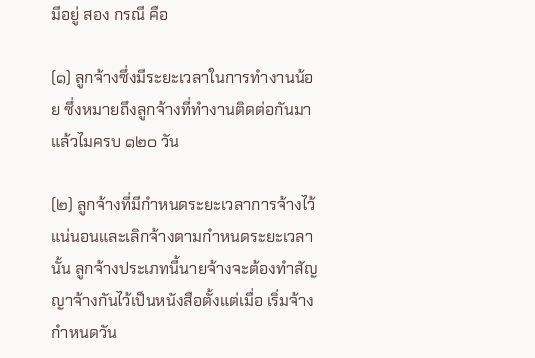มีอยู่ สอง กรณี คือ

(๑) ลูกจ้างซึ่งมีระยะเวลาในการทำงานน้อย ซึ่งหมายถึงลูกจ้างที่ทำงานติดต่อกันมาแล้วไมครบ ๑๒๐ วัน

(๒) ลูกจ้างที่มีกำหนดระยะเวลาการจ้างไว้แน่นอนและเลิกจ้างตามกำหนดระยะเวลานั้น ลูกจ้างประเภทนี้นายจ้างจะต้องทำสัญญาจ้างกันไว้เป็นหนังสือตั้งแต่เมื่อ เริ่มจ้าง กำหนดวัน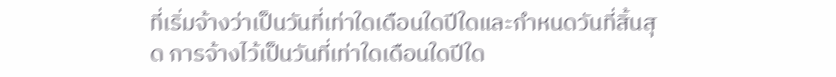ที่เริ่มจ้างว่าเป็นวันที่เท่าใดเดือนใดปีใดและกำหนดวันที่สิ้นสุด การจ้างไว้เป็นวันที่เท่าใดเดือนใดปีใด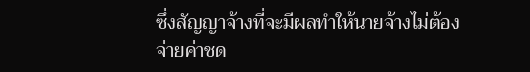ซึ่งสัญญาจ้างที่จะมีผลทำให้นายจ้างไม่ต้องจ่ายค่าชด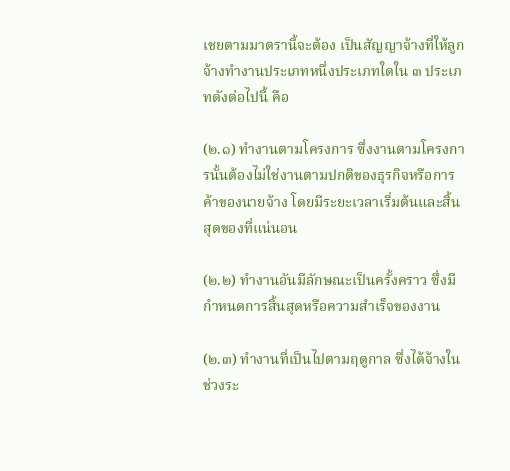เชยตามมาตรานี้จะต้อง เป็นสัญญาจ้างที่ให้ลูกจ้างทำงานประเภทหนึ่งประเภทใดใน ๓ ประเภทดังต่อไปนี้ คือ

(๒.๑) ทำงานตามโครงการ ซึ่งงานตามโครงการนั้นต้องไม่ใช่งานตามปกติของธุรกิจหรือการค้าของนายจ้าง โดยมีระยะเวลาเริ่มต้นและสิ้นสุดของที่แน่นอน

(๒.๒) ทำงานอันมีลักษณะเป็นครั้งคราว ซึ่งมีกำหนดการสิ้นสุดหรือความสำเร็จของงาน

(๒.๓) ทำงานที่เป็นไปตามฤดูกาล ซึ่งได้จ้างในช่วงระ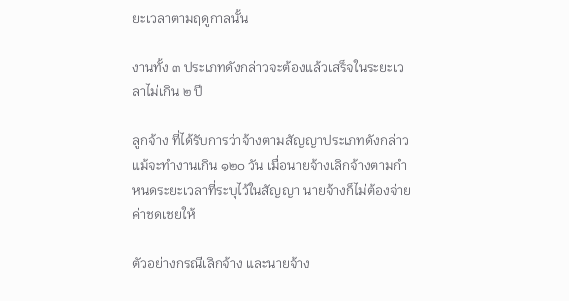ยะเวลาตามฤดูกาลนั้น

งานทั้ง ๓ ประเภทดังกล่าวจะต้องแล้วเสร็จในระยะเวลาไม่เกิน ๒ ปี

ลูกจ้าง ที่ได้รับการว่าจ้างตามสัญญาประเภทดังกล่าวแม้จะทำงานเกิน ๑๒๐ วัน เมื่อนายจ้างเลิกจ้างตามกำหนดระยะเวลาที่ระบุไว้ในสัญญา นายจ้างก็ไม่ต้องจ่ายค่าชดเชยให้

ตัวอย่างกรณีเลิกจ้าง และนายจ้าง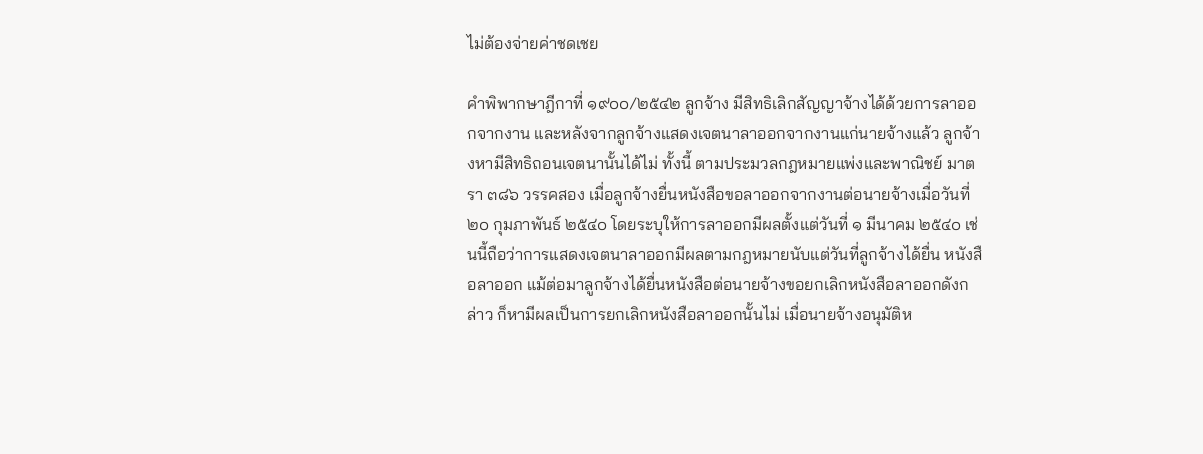ไม่ต้องจ่ายค่าชดเชย

คำพิพากษาฎีกาที่ ๑๙๐๐/๒๕๔๒ ลูกจ้าง มีสิทธิเลิกสัญญาจ้างได้ด้วยการลาออกจากงาน และหลังจากลูกจ้างแสดงเจตนาลาออกจากงานแก่นายจ้างแล้ว ลูกจ้างหามีสิทธิถอนเจตนานั้นได้ไม่ ทั้งนี้ ตามประมวลกฎหมายแพ่งและพาณิชย์ มาตรา ๓๘๖ วรรคสอง เมื่อลูกจ้างยื่นหนังสือขอลาออกจากงานต่อนายจ้างเมื่อวันที่ ๒๐ กุมภาพันธ์ ๒๕๔๐ โดยระบุให้การลาออกมีผลตั้งแต่วันที่ ๑ มีนาคม ๒๕๔๐ เช่นนี้ถือว่าการแสดงเจตนาลาออกมีผลตามกฎหมายนับแต่วันที่ลูกจ้างได้ยื่น หนังสือลาออก แม้ต่อมาลูกจ้างได้ยื่นหนังสือต่อนายจ้างขอยกเลิกหนังสือลาออกดังกล่าว ก็หามีผลเป็นการยกเลิกหนังสือลาออกนั้นไม่ เมื่อนายจ้างอนุมัติห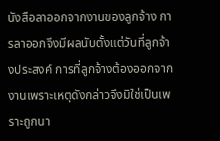นังสือลาออกจากงานของลูกจ้าง การลาออกจึงมีผลนับตั้งแต่วันที่ลูกจ้างประสงค์ การที่ลูกจ้างต้องออกจากงานเพราะเหตุดังกล่าวจึงมิใช่เป็นเพราะถูกนา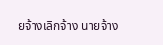ยจ้างเลิกจ้าง นายจ้าง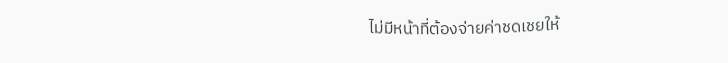ไม่มีหน้าที่ต้องจ่ายค่าชดเชยให้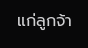แก่ลูกจ้า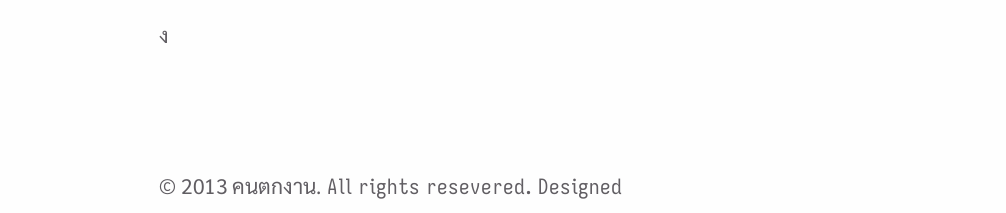ง



© 2013 คนตกงาน. All rights resevered. Designed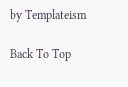by Templateism

Back To Top